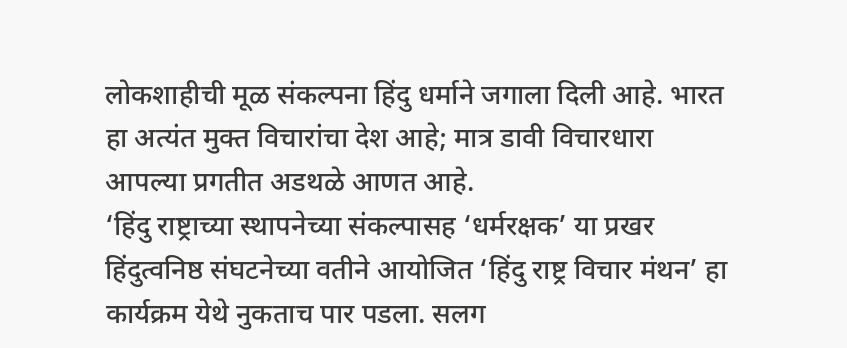लोकशाहीची मूळ संकल्पना हिंदु धर्माने जगाला दिली आहे. भारत हा अत्यंत मुक्त विचारांचा देश आहे; मात्र डावी विचारधारा आपल्या प्रगतीत अडथळे आणत आहे.
‘हिंदु राष्ट्राच्या स्थापनेच्या संकल्पासह ‘धर्मरक्षक’ या प्रखर हिंदुत्वनिष्ठ संघटनेच्या वतीने आयोजित ‘हिंदु राष्ट्र विचार मंथन’ हा कार्यक्रम येथे नुकताच पार पडला. सलग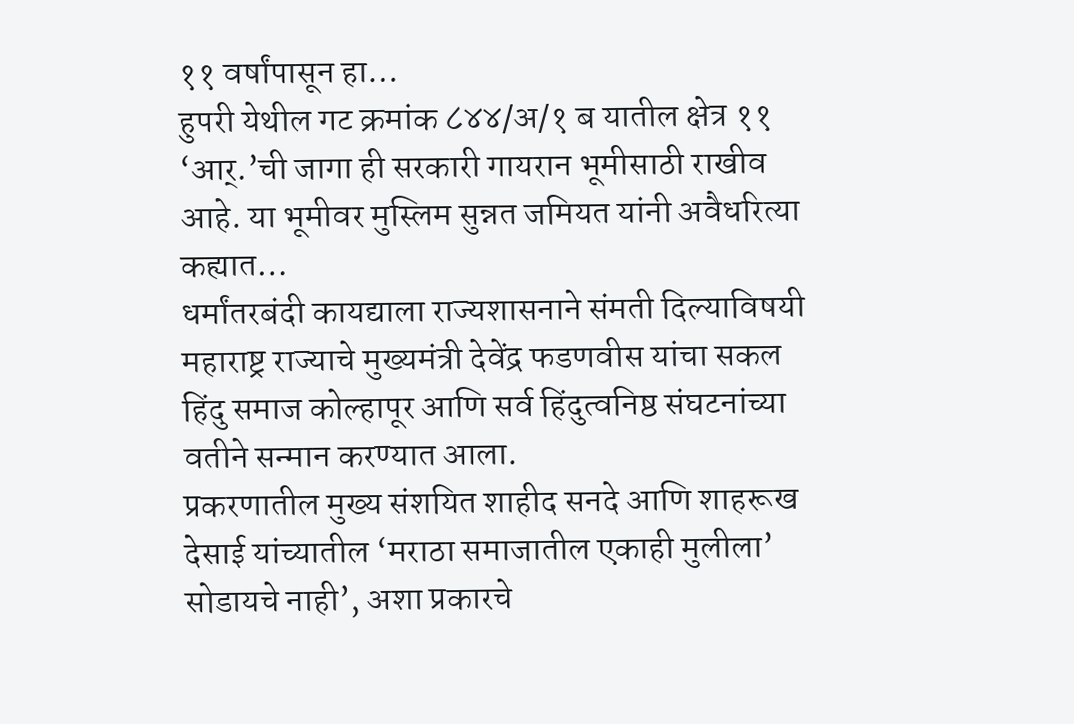११ वर्षांपासून हा…
हुपरी येथील गट क्रमांक ८४४/अ/१ ब यातील क्षेत्र ११ ‘आर्.’ची जागा ही सरकारी गायरान भूमीसाठी राखीव आहे. या भूमीवर मुस्लिम सुन्नत जमियत यांनी अवैधरित्या कह्यात…
धर्मांतरबंदी कायद्याला राज्यशासनाने संमती दिल्याविषयी महाराष्ट्र राज्याचे मुख्यमंत्री देवेंद्र फडणवीस यांचा सकल हिंदु समाज कोल्हापूर आणि सर्व हिंदुत्वनिष्ठ संघटनांच्या वतीने सन्मान करण्यात आला.
प्रकरणातील मुख्य संशयित शाहीद सनदे आणि शाहरूख देसाई यांच्यातील ‘मराठा समाजातील एकाही मुलीला’ सोडायचे नाही’, अशा प्रकारचे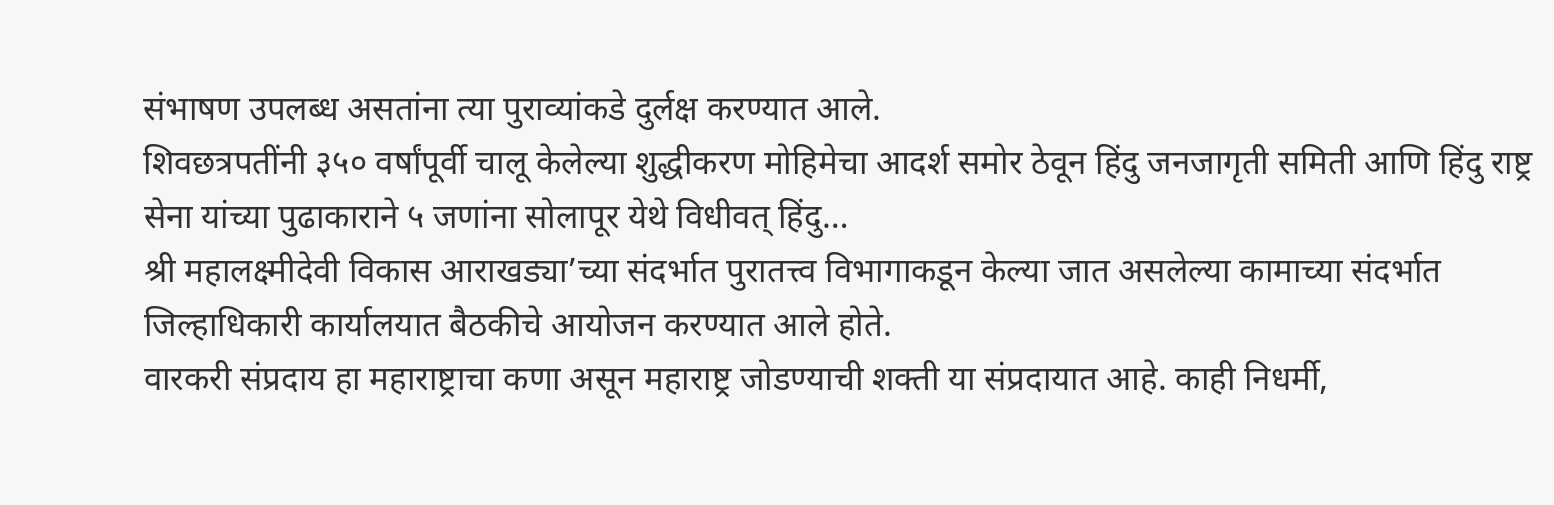संभाषण उपलब्ध असतांना त्या पुराव्यांकडे दुर्लक्ष करण्यात आले.
शिवछत्रपतींनी ३५० वर्षांपूर्वी चालू केलेल्या शुद्धीकरण मोहिमेचा आदर्श समोर ठेवून हिंदु जनजागृती समिती आणि हिंदु राष्ट्र सेना यांच्या पुढाकाराने ५ जणांना सोलापूर येथे विधीवत् हिंदु…
श्री महालक्ष्मीदेवी विकास आराखड्या’च्या संदर्भात पुरातत्त्व विभागाकडून केल्या जात असलेल्या कामाच्या संदर्भात जिल्हाधिकारी कार्यालयात बैठकीचे आयोजन करण्यात आले होते.
वारकरी संप्रदाय हा महाराष्ट्राचा कणा असून महाराष्ट्र जोडण्याची शक्ती या संप्रदायात आहे. काही निधर्मी,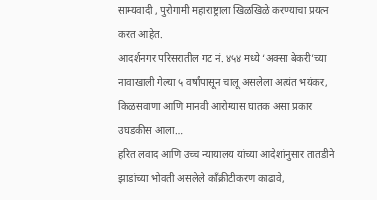साम्यवादी , पुरोगामी महाराष्ट्राला खिळखिळे करण्याचा प्रयत्न करत आहेत.
आदर्शनगर परिसरातील गट नं. ४५४ मध्ये ‘अक्सा बेकरी’च्या नावाखाली गेल्या ५ वर्षांपासून चालू असलेला अत्यंत भयंकर, किळसवाणा आणि मानवी आरोग्यास घातक असा प्रकार उघडकीस आला…
हरित लवाद आणि उच्च न्यायालय यांच्या आदेशांनुसार तातडीने झाडांच्या भोवती असलेले काँक्रीटीकरण काढावे,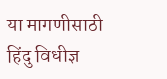या मागणीसाठी हिंदु विधीज्ञ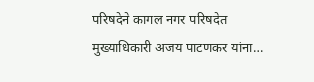परिषदेने कागल नगर परिषदेत मुख्याधिकारी अजय पाटणकर यांना…